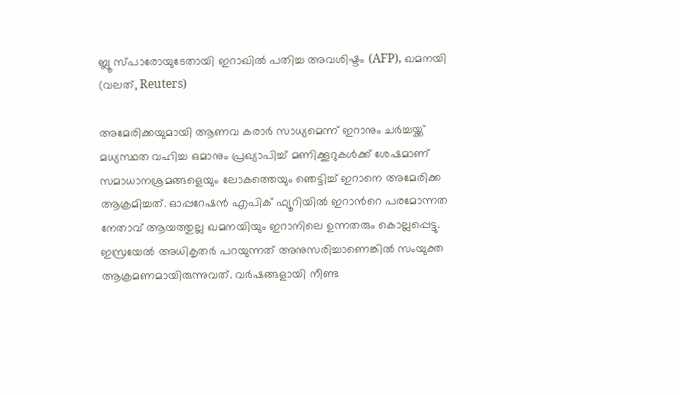ബ്ലൂ സ്പാരോയുടേതായി ഇറാഖില്‍ പതിച്ച അവശിഷ്ടം (AFP), ഖമനയി (വലത്, Reuters)

അമേരിക്കയുമായി ആണവ കരാര്‍ സാധ്യമെന്ന് ഇറാനും ചര്‍ച്ചയ്ക്ക് മധ്യസ്ഥത വഹിച്ച ഒമാനും പ്രഖ്യാപിച്ച് മണിക്കൂറുകള്‍ക്ക് ശേഷമാണ് സമാധാനശ്രമങ്ങളെയും ലോകത്തെയും ഞെട്ടിച്ച് ഇറാനെ അമേരിക്ക ആക്രമിച്ചത്. ഓപ്പറേഷന്‍ എപിക് ഫ്യൂറിയില്‍ ഇറാന്‍റെ പരമോന്നത നേതാവ് ആയത്തുല്ല ഖമനയിയും ഇറാനിലെ ഉന്നതരും കൊല്ലപ്പെട്ടു. ഇസ്രയേല്‍ അധികൃതര്‍ പറയുന്നത് അനുസരിച്ചാണെങ്കില്‍ സംയുക്ത ആക്രമണമായിരുന്നുവത്. വര്‍ഷങ്ങളായി നീണ്ട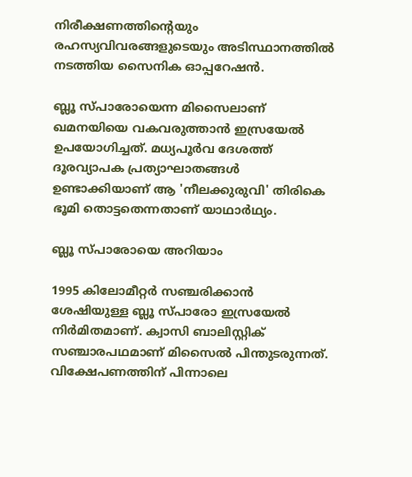നിരീക്ഷണത്തിന്‍റെയും രഹസ്യവിവരങ്ങളുടെയും അടിസ്ഥാനത്തില്‍ നടത്തിയ സൈനിക ഓപ്പറേഷന്‍.

ബ്ലൂ സ്പാരോയെന്ന മിസൈലാണ് ഖമനയിയെ വകവരുത്താന്‍ ഇസ്രയേല്‍ ഉപയോഗിച്ചത്. മധ്യപൂര്‍വ ദേശത്ത് ദൂരവ്യാപക പ്രത്യാഘാതങ്ങള്‍ ഉണ്ടാക്കിയാണ് ആ 'നീലക്കുരുവി' തിരികെ ഭൂമി തൊട്ടതെന്നതാണ് യാഥാര്‍ഥ്യം.

ബ്ലൂ സ്പാരോയെ അറിയാം

1995 കിലോമീറ്റര്‍ സഞ്ചരിക്കാന്‍ ശേഷിയുള്ള ബ്ലൂ സ്പാരോ ഇസ്രയേല്‍ നിര്‍മിതമാണ്. ക്വാസി ബാലിസ്റ്റിക് സഞ്ചാരപഥമാണ് മിസൈല്‍ പിന്തുടരുന്നത്. വിക്ഷേപണത്തിന് പിന്നാലെ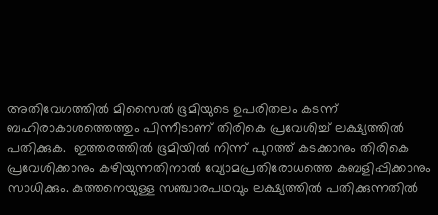അതിവേഗത്തില്‍ മിസൈല്‍ ഭൂമിയുടെ ഉപരിതലം കടന്ന് ബഹിരാകാശത്തെത്തും പിന്നീടാണ് തിരികെ പ്രവേശിച്ച് ലക്ഷ്യത്തില്‍ പതിക്കുക.  ഇത്തരത്തില്‍ ഭൂമിയില്‍ നിന്ന് പുറത്ത് കടക്കാനും തിരികെ പ്രവേശിക്കാനും കഴിയുന്നതിനാല്‍ വ്യോമപ്രതിരോധത്തെ കബളിപ്പിക്കാനും സാധിക്കും. കുത്തനെയുള്ള സഞ്ചാരപഥവും ലക്ഷ്യത്തില്‍ പതിക്കുന്നതില്‍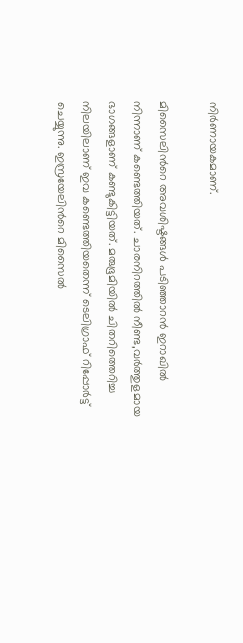നിര്‍ണായകമാണ്.

മിസൈലിന്‍റെ അവശിഷ്ടങ്ങള്‍ പടിഞ്ഞാറന്‍ ഇറാഖില്‍ നിന്നാണ് കണ്ടെത്തിയത്. ചാരനിറത്തില്‍ നീണ്ട,വര്‍ത്തുളമായ ഭാഗങ്ങളാണ് കണ്ടുകിട്ടിയത്. മരുഭൂമിയില്‍ ചിതറിത്തെറിച്ച നിലയിലാണ് ഇവ കണ്ടെത്തിയതെന്ന് ടെലിഗ്രാഫ് റിപ്പോര്‍ട്ട് ചെയ്യുന്നു. ഇസ്രയേലിന്‍റെ മിസൈല്‍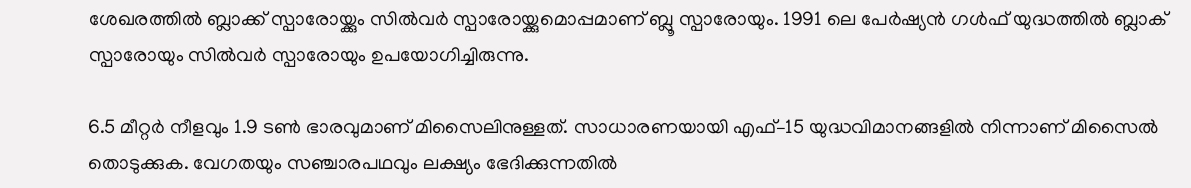ശേഖരത്തില്‍ ബ്ലാക്ക് സ്പാരോയ്ക്കും സില്‍വര്‍ സ്പാരോയ്ക്കുമൊപ്പമാണ് ബ്ലൂ സ്പാരോയും. 1991 ലെ പേര്‍ഷ്യന്‍ ഗള്‍ഫ് യുദ്ധത്തില്‍ ബ്ലാക് സ്പാരോയും സില്‍വര്‍ സ്പാരോയും ഉപയോഗിച്ചിരുന്നു.

6.5 മീറ്റര്‍ നീളവും 1.9 ടണ്‍ ഭാരവുമാണ് മിസൈലിനുള്ളത്. സാധാരണയായി എഫ്–15 യുദ്ധവിമാനങ്ങളില്‍ നിന്നാണ് മിസൈല്‍ തൊടുക്കുക. വേഗതയും സഞ്ചാരപഥവും ലക്ഷ്യം ഭേദിക്കുന്നതില്‍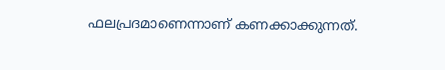ഫലപ്രദമാണെന്നാണ് കണക്കാക്കുന്നത്.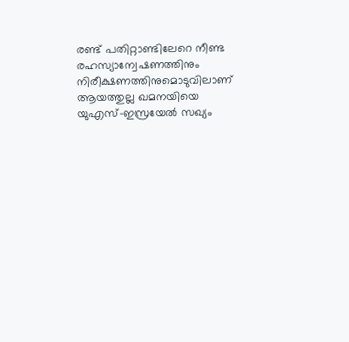രണ്ട് പതിറ്റാണ്ടിലേറെ നീണ്ട രഹസ്യാന്വേഷണത്തിനും നിരീക്ഷണത്തിനുമൊടുവിലാണ് ആയത്തുല്ല ഖമനയിയെ യുഎസ്–ഇസ്രയേല്‍ സഖ്യം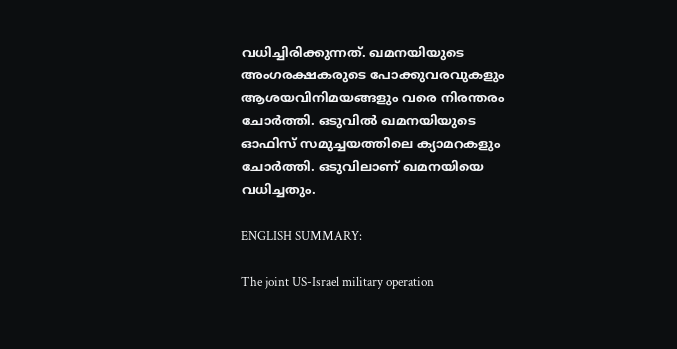വധിച്ചിരിക്കുന്നത്. ഖമനയിയുടെ അംഗരക്ഷകരുടെ പോക്കുവരവുകളും ആശയവിനിമയങ്ങളും വരെ നിരന്തരം ചോര്‍ത്തി. ഒടുവില്‍ ഖമനയിയുടെ ഓഫിസ് സമുച്ചയത്തിലെ ക്യാമറകളും ചോര്‍ത്തി. ഒടുവിലാണ് ഖമനയിയെ വധിച്ചതും.

ENGLISH SUMMARY:

The joint US-Israel military operation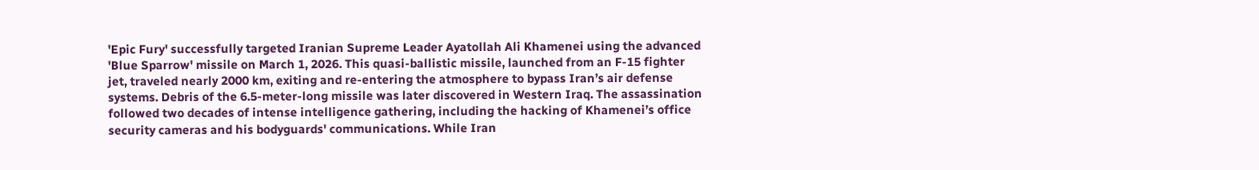'Epic Fury' successfully targeted Iranian Supreme Leader Ayatollah Ali Khamenei using the advanced 'Blue Sparrow' missile on March 1, 2026. This quasi-ballistic missile, launched from an F-15 fighter jet, traveled nearly 2000 km, exiting and re-entering the atmosphere to bypass Iran’s air defense systems. Debris of the 6.5-meter-long missile was later discovered in Western Iraq. The assassination followed two decades of intense intelligence gathering, including the hacking of Khamenei’s office security cameras and his bodyguards' communications. While Iran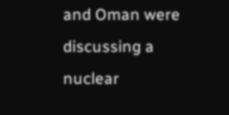and Oman were discussing a nuclear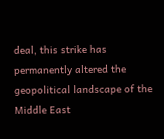deal, this strike has permanently altered the geopolitical landscape of the Middle East